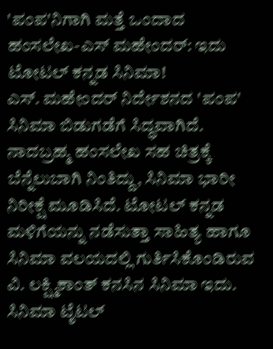'ಪಂಪ'ನಿಗಾಗಿ ಮತ್ತೆ ಒಂದಾದ ಹಂಸಲೇಖ-ಎಸ್ ಮಹೇಂದರ್: ಇದು ಟೋಟಲ್ ಕನ್ನಡ ಸಿನಿಮಾ!
ಎಸ್. ಮಹೇಂದರ್ ನಿರ್ದೇಶನದ 'ಪಂಪ' ಸಿನಿಮಾ ಬಿಡುಗಡೆಗೆ ಸಿದ್ಧವಾಗಿದೆ. ನಾದಬ್ರಹ್ಮ ಹಂಸಲೇಖ ಸಹ ಚಿತ್ರಕ್ಕೆ ಬೆನ್ನೆಲುಬಾಗಿ ನಿಂತಿದ್ದು, ಸಿನಿಮಾ ಭಾರೀ ನಿರೀಕ್ಷೆ ಮೂಡಿಸಿದೆ. ಟೋಟಲ್ ಕನ್ನಡ ಮಳಿಗೆಯನ್ನು ನಡೆಸುತ್ತಾ ಸಾಹಿತ್ಯ ಹಾಗೂ ಸಿನಿಮಾ ವಲಯದಲ್ಲಿ ಗುರ್ತಿಸಿಕೊಂಡಿರುವ ವಿ. ಲಕ್ಷ್ಮಿಕಾಂತ್ ಕನಸಿನ ಸಿನಿಮಾ ಇದು.
ಸಿನಿಮಾ ಟೈಟಲ್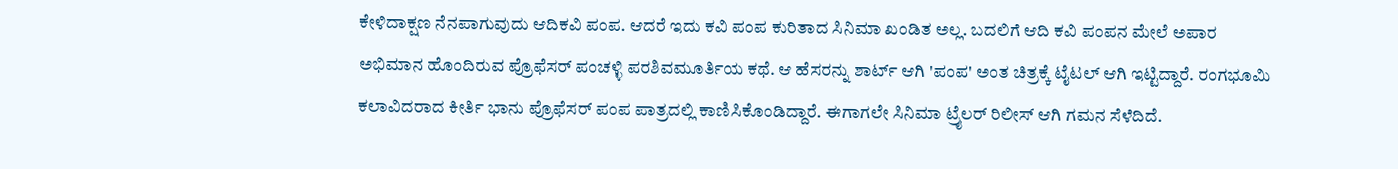ಕೇಳಿದಾಕ್ಷಣ ನೆನಪಾಗುವುದು ಆದಿಕವಿ ಪಂಪ. ಆದರೆ ಇದು ಕವಿ ಪಂಪ ಕುರಿತಾದ ಸಿನಿಮಾ ಖಂಡಿತ ಅಲ್ಲ. ಬದಲಿಗೆ ಆದಿ ಕವಿ ಪಂಪನ ಮೇಲೆ ಅಪಾರ ಅಭಿಮಾನ ಹೊಂದಿರುವ ಪ್ರೊಫೆಸರ್ ಪಂಚಳ್ಳಿ ಪರಶಿವಮೂರ್ತಿಯ ಕಥೆ. ಆ ಹೆಸರನ್ನು ಶಾರ್ಟ್ ಆಗಿ 'ಪಂಪ' ಅಂತ ಚಿತ್ರಕ್ಕೆ ಟೈಟಲ್ ಆಗಿ ಇಟ್ಟಿದ್ದಾರೆ. ರಂಗಭೂಮಿ ಕಲಾವಿದರಾದ ಕೀರ್ತಿ ಭಾನು ಪ್ರೊಫೆಸರ್ ಪಂಪ ಪಾತ್ರದಲ್ಲಿ ಕಾಣಿಸಿಕೊಂಡಿದ್ದಾರೆ. ಈಗಾಗಲೇ ಸಿನಿಮಾ ಟ್ರೈಲರ್ ರಿಲೀಸ್ ಆಗಿ ಗಮನ ಸೆಳೆದಿದೆ.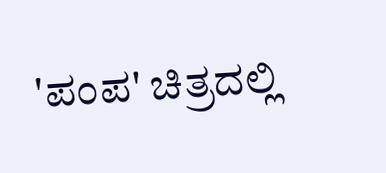'ಪಂಪ' ಚಿತ್ರದಲ್ಲಿ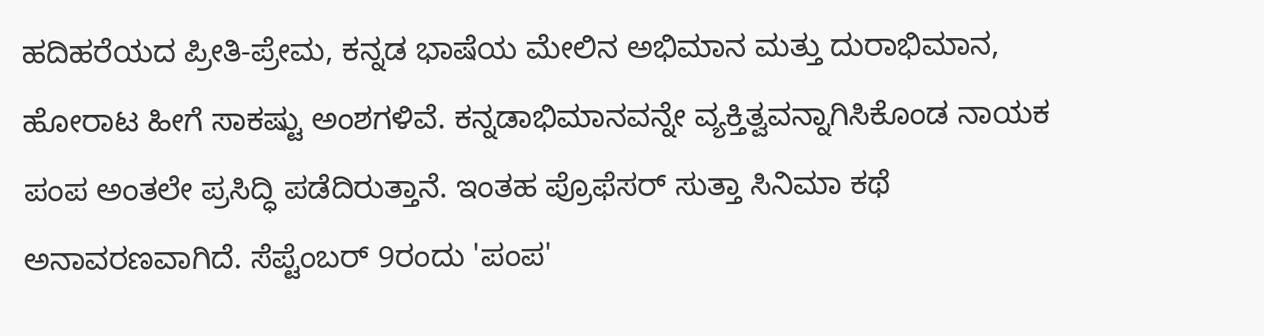ಹದಿಹರೆಯದ ಪ್ರೀತಿ-ಪ್ರೇಮ, ಕನ್ನಡ ಭಾಷೆಯ ಮೇಲಿನ ಅಭಿಮಾನ ಮತ್ತು ದುರಾಭಿಮಾನ, ಹೋರಾಟ ಹೀಗೆ ಸಾಕಷ್ಟು ಅಂಶಗಳಿವೆ. ಕನ್ನಡಾಭಿಮಾನವನ್ನೇ ವ್ಯಕ್ತಿತ್ವವನ್ನಾಗಿಸಿಕೊಂಡ ನಾಯಕ ಪಂಪ ಅಂತಲೇ ಪ್ರಸಿದ್ಧಿ ಪಡೆದಿರುತ್ತಾನೆ. ಇಂತಹ ಪ್ರೊಫೆಸರ್ ಸುತ್ತಾ ಸಿನಿಮಾ ಕಥೆ ಅನಾವರಣವಾಗಿದೆ. ಸೆಪ್ಟೆಂಬರ್ 9ರಂದು 'ಪಂಪ'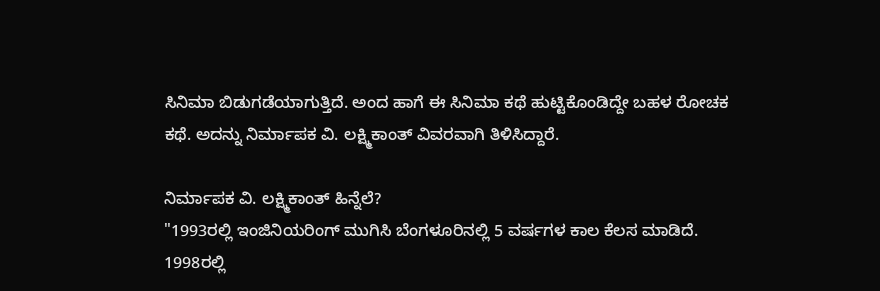ಸಿನಿಮಾ ಬಿಡುಗಡೆಯಾಗುತ್ತಿದೆ. ಅಂದ ಹಾಗೆ ಈ ಸಿನಿಮಾ ಕಥೆ ಹುಟ್ಟಿಕೊಂಡಿದ್ದೇ ಬಹಳ ರೋಚಕ ಕಥೆ. ಅದನ್ನು ನಿರ್ಮಾಪಕ ವಿ. ಲಕ್ಷ್ಮಿಕಾಂತ್ ವಿವರವಾಗಿ ತಿಳಿಸಿದ್ದಾರೆ.

ನಿರ್ಮಾಪಕ ವಿ. ಲಕ್ಷ್ಮಿಕಾಂತ್ ಹಿನ್ನೆಲೆ?
"1993ರಲ್ಲಿ ಇಂಜಿನಿಯರಿಂಗ್ ಮುಗಿಸಿ ಬೆಂಗಳೂರಿನಲ್ಲಿ 5 ವರ್ಷಗಳ ಕಾಲ ಕೆಲಸ ಮಾಡಿದೆ. 1998ರಲ್ಲಿ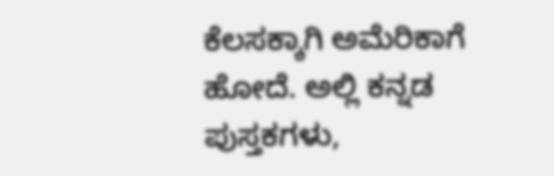ಕೆಲಸಕ್ಕಾಗಿ ಅಮೆರಿಕಾಗೆ ಹೋದೆ. ಅಲ್ಲಿ ಕನ್ನಡ ಪುಸ್ತಕಗಳು,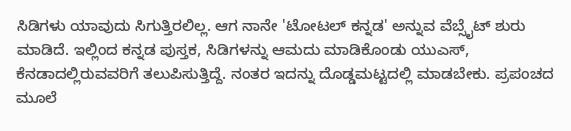ಸಿಡಿಗಳು ಯಾವುದು ಸಿಗುತ್ತಿರಲಿಲ್ಲ. ಆಗ ನಾನೇ 'ಟೋಟಲ್ ಕನ್ನಡ' ಅನ್ನುವ ವೆಬ್ಸೈಟ್ ಶುರು ಮಾಡಿದೆ. ಇಲ್ಲಿಂದ ಕನ್ನಡ ಪುಸ್ತಕ, ಸಿಡಿಗಳನ್ನು ಆಮದು ಮಾಡಿಕೊಂಡು ಯುಎಸ್, ಕೆನಡಾದಲ್ಲಿರುವವರಿಗೆ ತಲುಪಿಸುತ್ತಿದ್ದೆ. ನಂತರ ಇದನ್ನು ದೊಡ್ಡಮಟ್ಟದಲ್ಲಿ ಮಾಡಬೇಕು. ಪ್ರಪಂಚದ ಮೂಲೆ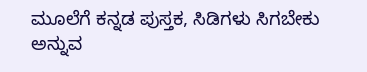ಮೂಲೆಗೆ ಕನ್ನಡ ಪುಸ್ತಕ, ಸಿಡಿಗಳು ಸಿಗಬೇಕು ಅನ್ನುವ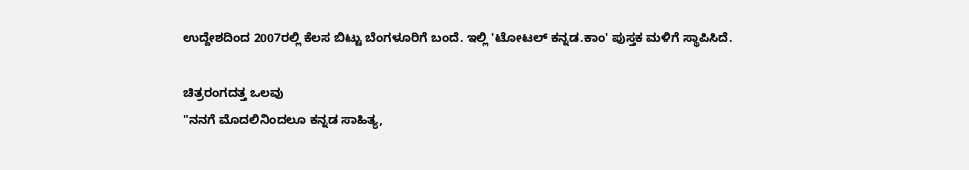ಉದ್ದೇಶದಿಂದ 2007ರಲ್ಲಿ ಕೆಲಸ ಬಿಟ್ಟು ಬೆಂಗಳೂರಿಗೆ ಬಂದೆ. ಇಲ್ಲಿ 'ಟೋಟಲ್ ಕನ್ನಡ.ಕಾಂ' ಪುಸ್ತಕ ಮಳಿಗೆ ಸ್ಥಾಪಿಸಿದೆ.

ಚಿತ್ರರಂಗದತ್ತ ಒಲವು
"ನನಗೆ ಮೊದಲಿನಿಂದಲೂ ಕನ್ನಡ ಸಾಹಿತ್ಯ,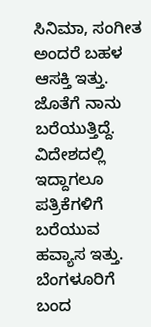ಸಿನಿಮಾ, ಸಂಗೀತ ಅಂದರೆ ಬಹಳ ಆಸಕ್ತಿ ಇತ್ತು. ಜೊತೆಗೆ ನಾನು ಬರೆಯುತ್ತಿದ್ದೆ. ವಿದೇಶದಲ್ಲಿ ಇದ್ದಾಗಲೂ ಪತ್ರಿಕೆಗಳಿಗೆ ಬರೆಯುವ ಹವ್ಯಾಸ ಇತ್ತು. ಬೆಂಗಳೂರಿಗೆ ಬಂದ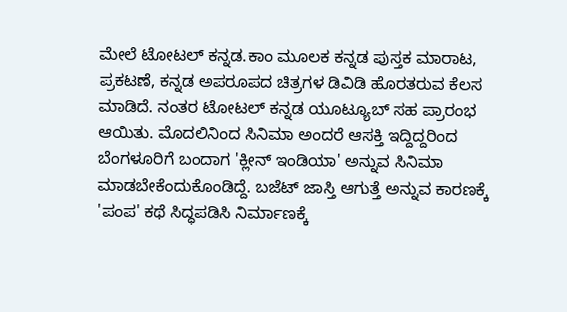ಮೇಲೆ ಟೋಟಲ್ ಕನ್ನಡ.ಕಾಂ ಮೂಲಕ ಕನ್ನಡ ಪುಸ್ತಕ ಮಾರಾಟ, ಪ್ರಕಟಣೆ, ಕನ್ನಡ ಅಪರೂಪದ ಚಿತ್ರಗಳ ಡಿವಿಡಿ ಹೊರತರುವ ಕೆಲಸ ಮಾಡಿದೆ. ನಂತರ ಟೋಟಲ್ ಕನ್ನಡ ಯೂಟ್ಯೂಬ್ ಸಹ ಪ್ರಾರಂಭ ಆಯಿತು. ಮೊದಲಿನಿಂದ ಸಿನಿಮಾ ಅಂದರೆ ಆಸಕ್ತಿ ಇದ್ದಿದ್ದರಿಂದ ಬೆಂಗಳೂರಿಗೆ ಬಂದಾಗ 'ಕ್ಲೀನ್ ಇಂಡಿಯಾ' ಅನ್ನುವ ಸಿನಿಮಾ ಮಾಡಬೇಕೆಂದುಕೊಂಡಿದ್ದೆ. ಬಜೆಟ್ ಜಾಸ್ತಿ ಆಗುತ್ತೆ ಅನ್ನುವ ಕಾರಣಕ್ಕೆ 'ಪಂಪ' ಕಥೆ ಸಿದ್ಧಪಡಿಸಿ ನಿರ್ಮಾಣಕ್ಕೆ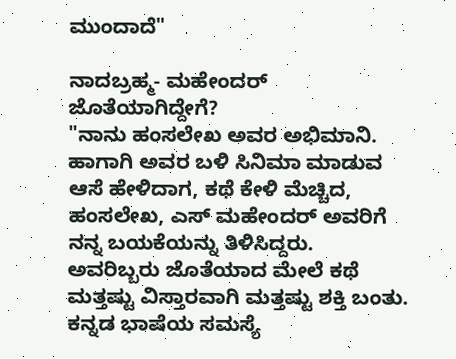ಮುಂದಾದೆ"

ನಾದಬ್ರಹ್ಮ- ಮಹೇಂದರ್ ಜೊತೆಯಾಗಿದ್ದೇಗೆ?
"ನಾನು ಹಂಸಲೇಖ ಅವರ ಅಭಿಮಾನಿ. ಹಾಗಾಗಿ ಅವರ ಬಳಿ ಸಿನಿಮಾ ಮಾಡುವ ಆಸೆ ಹೇಳಿದಾಗ, ಕಥೆ ಕೇಳಿ ಮೆಚ್ಚಿದ, ಹಂಸಲೇಖ, ಎಸ್ ಮಹೇಂದರ್ ಅವರಿಗೆ ನನ್ನ ಬಯಕೆಯನ್ನು ತಿಳಿಸಿದ್ದರು. ಅವರಿಬ್ಬರು ಜೊತೆಯಾದ ಮೇಲೆ ಕಥೆ ಮತ್ತಷ್ಟು ವಿಸ್ತಾರವಾಗಿ ಮತ್ತಷ್ಟು ಶಕ್ತಿ ಬಂತು. ಕನ್ನಡ ಭಾಷೆಯ ಸಮಸ್ಯೆ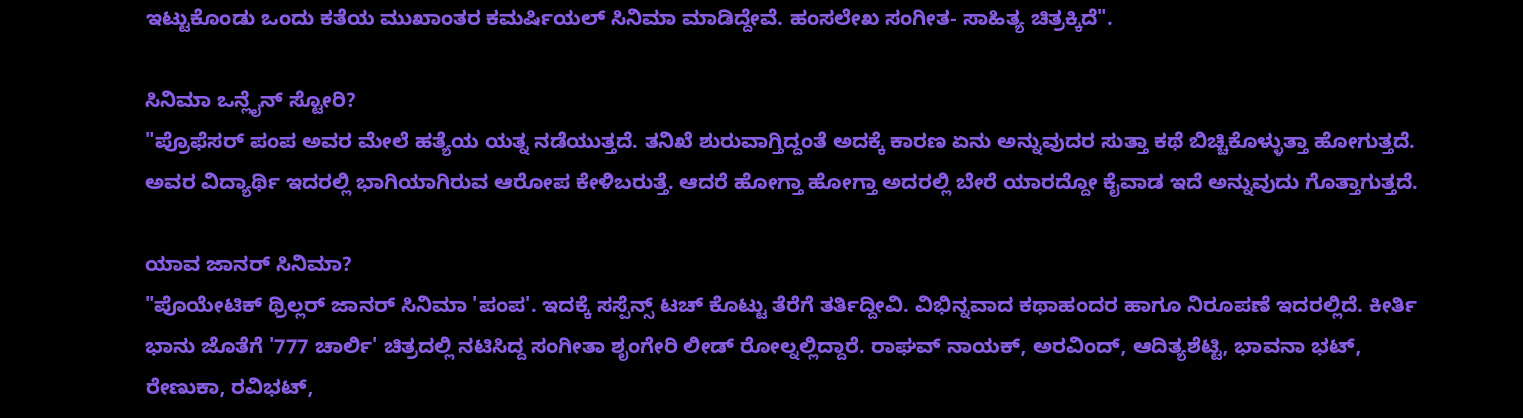ಇಟ್ಟುಕೊಂಡು ಒಂದು ಕತೆಯ ಮುಖಾಂತರ ಕಮರ್ಷಿಯಲ್ ಸಿನಿಮಾ ಮಾಡಿದ್ದೇವೆ. ಹಂಸಲೇಖ ಸಂಗೀತ- ಸಾಹಿತ್ಯ ಚಿತ್ರಕ್ಕಿದೆ".

ಸಿನಿಮಾ ಒನ್ಲೈನ್ ಸ್ಟೋರಿ?
"ಪ್ರೊಫೆಸರ್ ಪಂಪ ಅವರ ಮೇಲೆ ಹತ್ಯೆಯ ಯತ್ನ ನಡೆಯುತ್ತದೆ. ತನಿಖೆ ಶುರುವಾಗ್ತಿದ್ದಂತೆ ಅದಕ್ಕೆ ಕಾರಣ ಏನು ಅನ್ನುವುದರ ಸುತ್ತಾ ಕಥೆ ಬಿಚ್ಚಿಕೊಳ್ಳುತ್ತಾ ಹೋಗುತ್ತದೆ. ಅವರ ವಿದ್ಯಾರ್ಥಿ ಇದರಲ್ಲಿ ಭಾಗಿಯಾಗಿರುವ ಆರೋಪ ಕೇಳಿಬರುತ್ತೆ. ಆದರೆ ಹೋಗ್ತಾ ಹೋಗ್ತಾ ಅದರಲ್ಲಿ ಬೇರೆ ಯಾರದ್ದೋ ಕೈವಾಡ ಇದೆ ಅನ್ನುವುದು ಗೊತ್ತಾಗುತ್ತದೆ.

ಯಾವ ಜಾನರ್ ಸಿನಿಮಾ?
"ಪೊಯೇಟಿಕ್ ಥ್ರಿಲ್ಲರ್ ಜಾನರ್ ಸಿನಿಮಾ 'ಪಂಪ'. ಇದಕ್ಕೆ ಸಸ್ಪೆನ್ಸ್ ಟಚ್ ಕೊಟ್ಟು ತೆರೆಗೆ ತರ್ತಿದ್ದೀವಿ. ವಿಭಿನ್ನವಾದ ಕಥಾಹಂದರ ಹಾಗೂ ನಿರೂಪಣೆ ಇದರಲ್ಲಿದೆ. ಕೀರ್ತಿ ಭಾನು ಜೊತೆಗೆ '777 ಚಾರ್ಲಿ' ಚಿತ್ರದಲ್ಲಿ ನಟಿಸಿದ್ದ ಸಂಗೀತಾ ಶೃಂಗೇರಿ ಲೀಡ್ ರೋಲ್ನಲ್ಲಿದ್ದಾರೆ. ರಾಘವ್ ನಾಯಕ್, ಅರವಿಂದ್, ಆದಿತ್ಯಶೆಟ್ಟಿ, ಭಾವನಾ ಭಟ್, ರೇಣುಕಾ, ರವಿಭಟ್,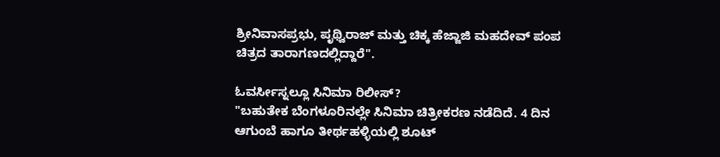ಶ್ರೀನಿವಾಸಪ್ರಭು, ಪೃಥ್ವಿರಾಜ್ ಮತ್ತು ಚಿಕ್ಕ ಹೆಜ್ಜಾಜಿ ಮಹದೇವ್ ಪಂಪ ಚಿತ್ರದ ತಾರಾಗಣದಲ್ಲಿದ್ದಾರೆ".

ಓವರ್ಸೀಸ್ನಲ್ಲೂ ಸಿನಿಮಾ ರಿಲೀಸ್?
"ಬಹುತೇಕ ಬೆಂಗಳೂರಿನಲ್ಲೇ ಸಿನಿಮಾ ಚಿತ್ರೀಕರಣ ನಡೆದಿದೆ. 4 ದಿನ ಆಗುಂಬೆ ಹಾಗೂ ತೀರ್ಥಹಳ್ಳಿಯಲ್ಲಿ ಶೂಟ್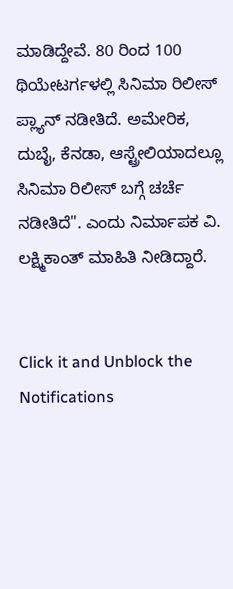ಮಾಡಿದ್ದೇವೆ. 80 ರಿಂದ 100 ಥಿಯೇಟರ್ಗಳಲ್ಲಿ ಸಿನಿಮಾ ರಿಲೀಸ್ ಪ್ಲ್ಯಾನ್ ನಡೀತಿದೆ. ಅಮೇರಿಕ, ದುಬೈ, ಕೆನಡಾ, ಆಸ್ಟ್ರೇಲಿಯಾದಲ್ಲೂ ಸಿನಿಮಾ ರಿಲೀಸ್ ಬಗ್ಗೆ ಚರ್ಚೆ ನಡೀತಿದೆ". ಎಂದು ನಿರ್ಮಾಪಕ ವಿ. ಲಕ್ಷ್ಮಿಕಾಂತ್ ಮಾಹಿತಿ ನೀಡಿದ್ದಾರೆ.


Click it and Unblock the Notifications